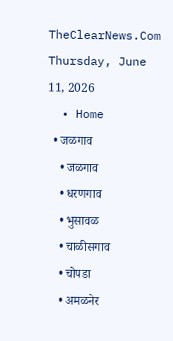TheClearNews.Com
Thursday, June 11, 2026
  • Home
  • जळगाव
    • जळगाव
    • धरणगाव
    • भुसावळ
    • चाळीसगाव
    • चोपडा
    • अमळनेर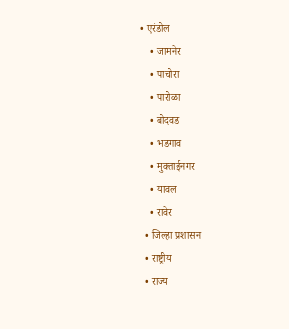• एरंडोल
    • जामनेर
    • पाचोरा
    • पारोळा
    • बोदवड
    • भडगाव
    • मुक्ताईनगर
    • यावल
    • रावेर
  • जिल्हा प्रशासन
  • राष्ट्रीय
  • राज्य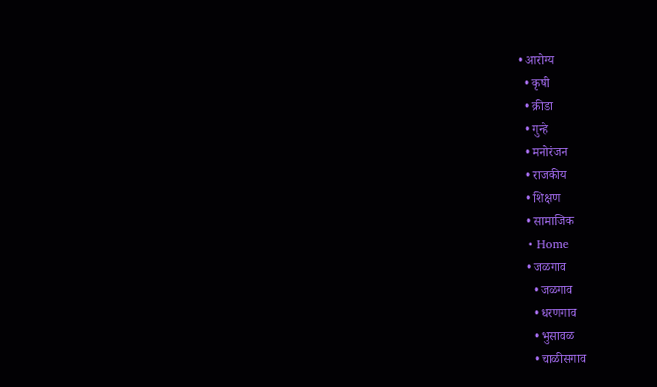• आरोग्य
  • कृषी
  • क्रीडा
  • गुन्हे
  • मनोरंजन
  • राजकीय
  • शिक्षण
  • सामाजिक
  • Home
  • जळगाव
    • जळगाव
    • धरणगाव
    • भुसावळ
    • चाळीसगाव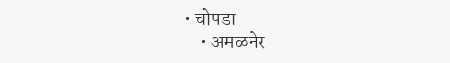• चोपडा
    • अमळनेर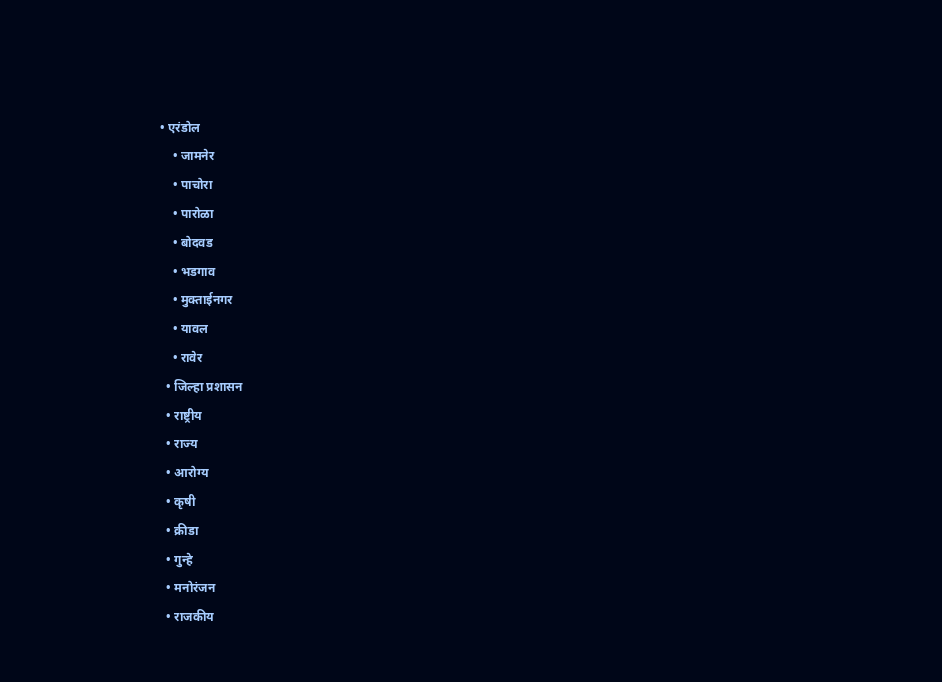• एरंडोल
    • जामनेर
    • पाचोरा
    • पारोळा
    • बोदवड
    • भडगाव
    • मुक्ताईनगर
    • यावल
    • रावेर
  • जिल्हा प्रशासन
  • राष्ट्रीय
  • राज्य
  • आरोग्य
  • कृषी
  • क्रीडा
  • गुन्हे
  • मनोरंजन
  • राजकीय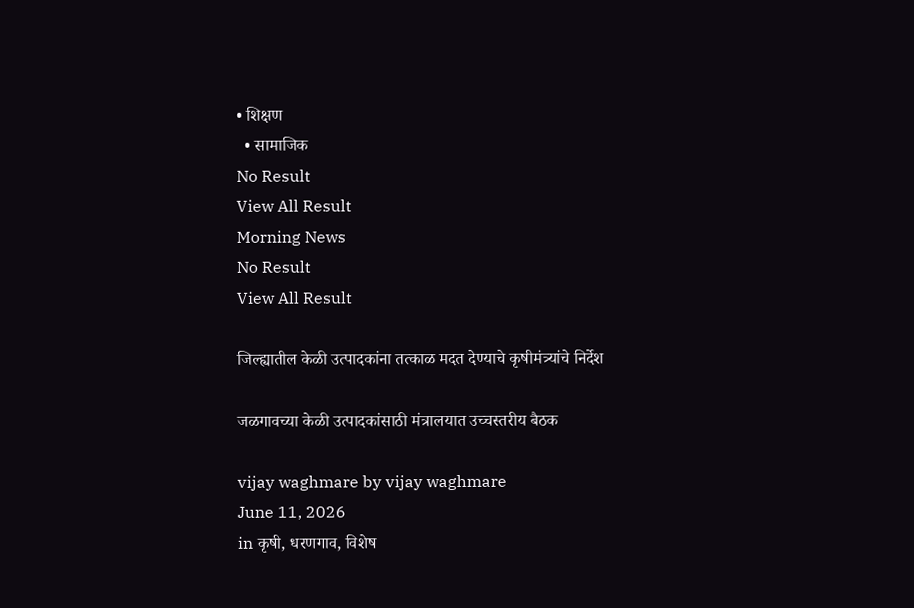• शिक्षण
  • सामाजिक
No Result
View All Result
Morning News
No Result
View All Result

जिल्ह्यातील केळी उत्पादकांना तत्काळ मदत देण्याचे कृषीमंत्र्यांचे निर्देश

जळगावच्या केळी उत्पादकांसाठी मंत्रालयात उच्चस्तरीय बैठक

vijay waghmare by vijay waghmare
June 11, 2026
in कृषी, धरणगाव, विशेष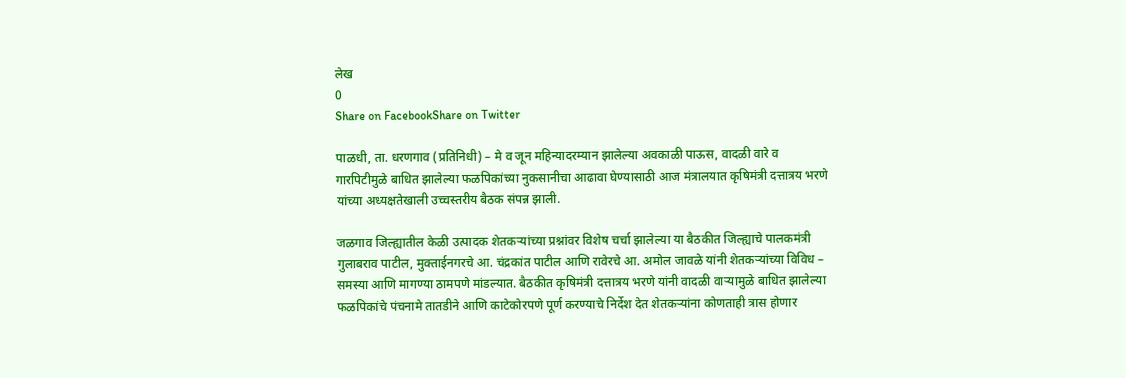लेख
0
Share on FacebookShare on Twitter

पाळधी, ता. धरणगाव (प्रतिनिधी) – मे व जून महिन्यादरम्यान झालेल्या अवकाळी पाऊस, वादळी वारे व गारपिटीमुळे बाधित झालेल्या फळपिकांच्या नुकसानीचा आढावा घेण्यासाठी आज मंत्रालयात कृषिमंत्री दत्तात्रय भरणे यांच्या अध्यक्षतेखाली उच्चस्तरीय बैठक संपन्न झाली.

जळगाव जिल्ह्यातील केळी उत्पादक शेतकऱ्यांच्या प्रश्नांवर विशेष चर्चा झालेल्या या बैठकीत जिल्ह्याचे पालकमंत्री गुलाबराव पाटील, मुक्ताईनगरचे आ. चंद्रकांत पाटील आणि रावेरचे आ. अमोल जावळे यांनी शेतकऱ्यांच्या विविध – समस्या आणि मागण्या ठामपणे मांडल्यात. बैठकीत कृषिमंत्री दत्तात्रय भरणे यांनी वादळी वाऱ्यामुळे बाधित झालेल्या फळपिकांचे पंचनामे तातडीने आणि काटेकोरपणे पूर्ण करण्याचे निर्देश देत शेतकऱ्यांना कोणताही त्रास होणार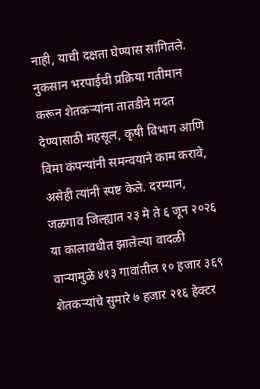नाही, याची दक्षता घेण्यास सांगितले. नुकसान भरपाईची प्रक्रिया गतीमान करून शेतकऱ्यांना तातडीने मदत देण्यासाठी महसूल, कृषी विभाग आणि विमा कंपन्यांनी समन्वयाने काम करावे, असेही त्यांनी स्पष्ट केले. दरम्यान, जळगाव जिल्ह्यात २३ मे ते ६ जून २०२६ या कालावधीत झालेल्या वादळी वाऱ्यामुळे ४१३ गावांतील १० हजार ३६९ शेतकऱ्यांचे सुमारे ७ हजार २१६ हेक्टर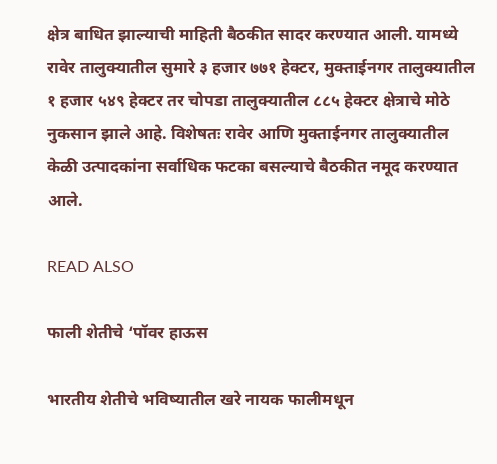क्षेत्र बाधित झाल्याची माहिती बैठकीत सादर करण्यात आली. यामध्ये रावेर तालुक्यातील सुमारे ३ हजार ७७१ हेक्टर, मुक्ताईनगर तालुक्यातील १ हजार ५४९ हेक्टर तर चोपडा तालुक्यातील ८८५ हेक्टर क्षेत्राचे मोठे नुकसान झाले आहे. विशेषतः रावेर आणि मुक्ताईनगर तालुक्यातील केळी उत्पादकांना सर्वाधिक फटका बसल्याचे बैठकीत नमूद करण्यात आले.

READ ALSO

फाली शेतीचे ‘पॉवर हाऊस

भारतीय शेतीचे भविष्यातील खरे नायक फालीमधून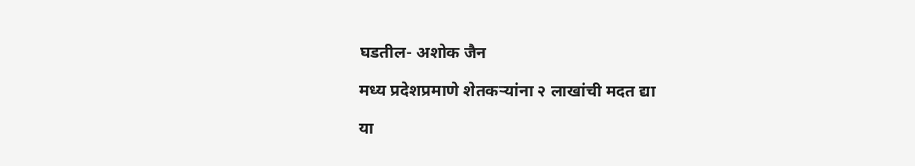घडतील- अशोक जैन

मध्य प्रदेशप्रमाणे शेतकऱ्यांना २ लाखांची मदत द्या

या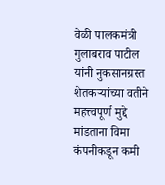वेळी पालकमंत्री गुलाबराव पाटील यांनी नुकसानग्रस्त शेतकऱ्यांच्या वतीने महत्त्वपूर्ण मुद्दे मांडताना विमा कंपनीकडून कमी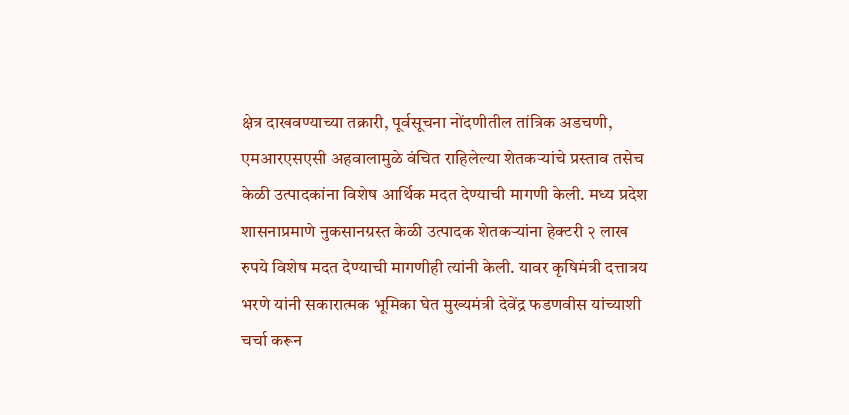क्षेत्र दाखवण्याच्या तक्रारी, पूर्वसूचना नोंदणीतील तांत्रिक अडचणी, एमआरएसएसी अहवालामुळे वंचित राहिलेल्या शेतकऱ्यांचे प्रस्ताव तसेच केळी उत्पादकांना विशेष आर्थिक मदत देण्याची मागणी केली. मध्य प्रदेश शासनाप्रमाणे नुकसानग्रस्त केळी उत्पादक शेतकऱ्यांना हेक्टरी २ लाख रुपये विशेष मदत देण्याची मागणीही त्यांनी केली. यावर कृषिमंत्री दत्तात्रय भरणे यांनी सकारात्मक भूमिका घेत मुख्यमंत्री देवेंद्र फडणवीस यांच्याशी चर्चा करून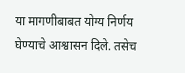या मागणीबाबत योग्य निर्णय घेण्याचे आश्वासन दिले. तसेच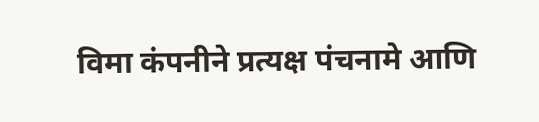विमा कंपनीने प्रत्यक्ष पंचनामे आणि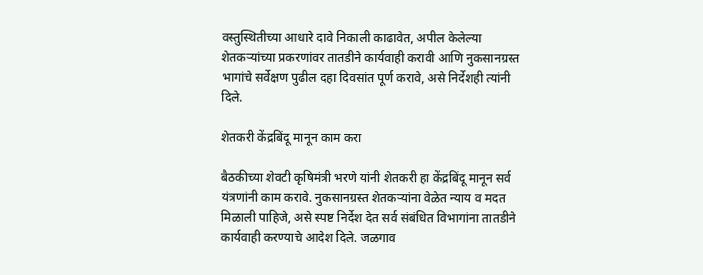वस्तुस्थितीच्या आधारे दावे निकाली काढावेत, अपील केलेल्या शेतकऱ्यांच्या प्रकरणांवर तातडीने कार्यवाही करावी आणि नुकसानग्रस्त भागांचे सर्वेक्षण पुढील दहा दिवसांत पूर्ण करावे, असे निर्देशही त्यांनी दिले.

शेतकरी केंद्रबिंदू मानून काम करा

बैठकीच्या शेवटी कृषिमंत्री भरणे यांनी शेतकरी हा केंद्रबिंदू मानून सर्व यंत्रणांनी काम करावे. नुकसानग्रस्त शेतकऱ्यांना वेळेत न्याय व मदत मिळाली पाहिजे, असे स्पष्ट निर्देश देत सर्व संबंधित विभागांना तातडीने कार्यवाही करण्याचे आदेश दिले. जळगाव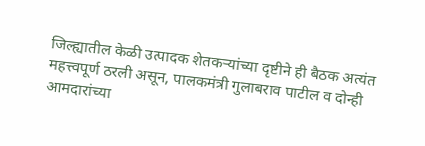जिल्ह्यातील केळी उत्पादक शेतकऱ्यांच्या दृष्टीने ही बैठक अत्यंत महत्त्वपूर्ण ठरली असून, पालकमंत्री गुलाबराव पाटील व दोन्ही आमदारांच्या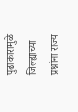पुढाकारामुळे जिल्ह्याच्या प्रश्नांना राज्य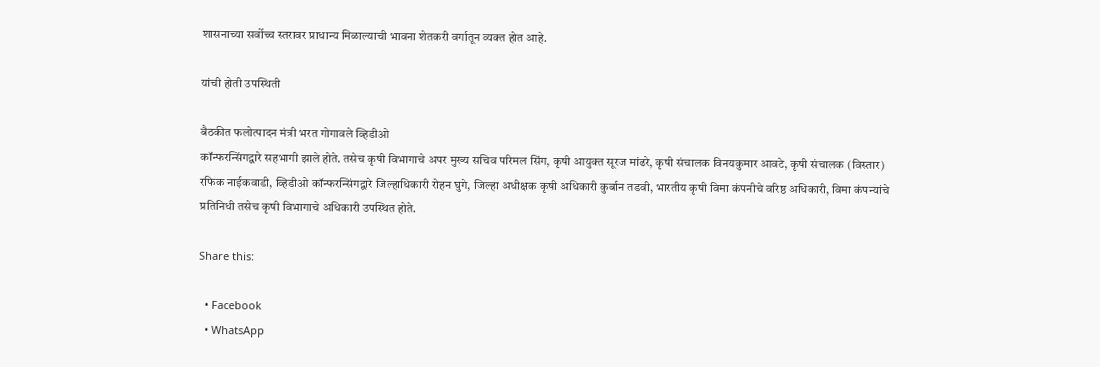शासनाच्या सर्वोच्च स्तरावर प्राधान्य मिळाल्याची भावना शेतकरी वर्गातून व्यक्त होत आहे.

यांची होती उपस्थिती

बैठकीत फलोत्पादन मंत्री भरत गोगावले व्हिडीओ
कॉन्फरन्सिंगद्वारे सहभागी झाले होते. तसेच कृषी विभागाचे अपर मुख्य सचिव परिमल सिंग, कृषी आयुक्त सूरज मांढरे, कृषी संचालक विनयकुमार आवटे, कृषी संचालक (विस्तार) रफिक नाईकवाडी, व्हिडीओ कॉन्फरन्सिंगद्वारे जिल्हाधिकारी रोहन घुगे, जिल्हा अधीक्षक कृषी अधिकारी कुर्बान तडवी, भारतीय कृषी विमा कंपनीचे वरिष्ठ अधिकारी, विमा कंपन्यांचे प्रतिनिधी तसेच कृषी विभागाचे अधिकारी उपस्थित होते.

Share this:

  • Facebook
  • WhatsApp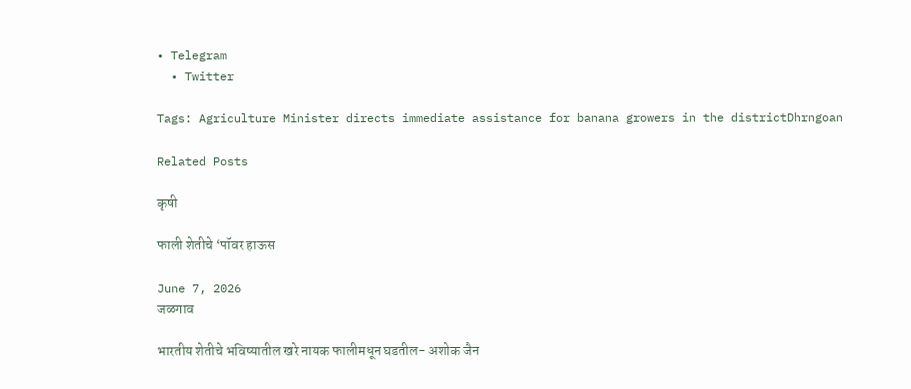• Telegram
  • Twitter

Tags: Agriculture Minister directs immediate assistance for banana growers in the districtDhrngoan

Related Posts

कृषी

फाली शेतीचे ‘पॉवर हाऊस

June 7, 2026
जळगाव

भारतीय शेतीचे भविष्यातील खरे नायक फालीमधून घडतील- अशोक जैन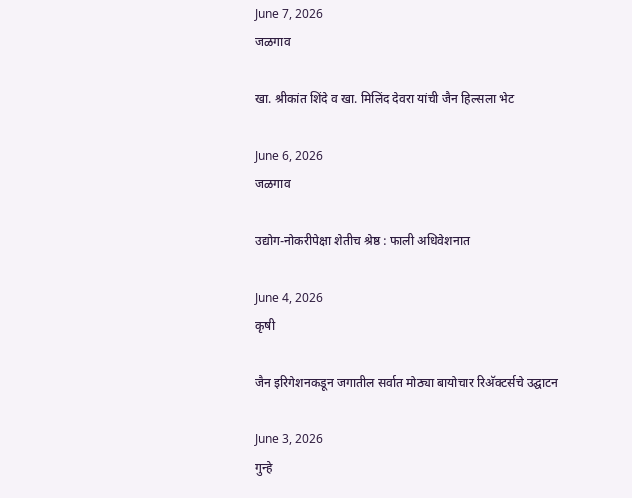June 7, 2026
जळगाव

खा. श्रीकांत शिंदे व खा. मिलिंद देवरा यांची जैन हिल्सला भेट

June 6, 2026
जळगाव

उद्योग-नोकरीपेक्षा शेतीच श्रेष्ठ : फाली अधिवेशनात

June 4, 2026
कृषी

जैन इरिगेशनकडून जगातील सर्वात मोठ्या बायोचार रिअ‍ॅक्टर्सचे उद्घाटन

June 3, 2026
गुन्हे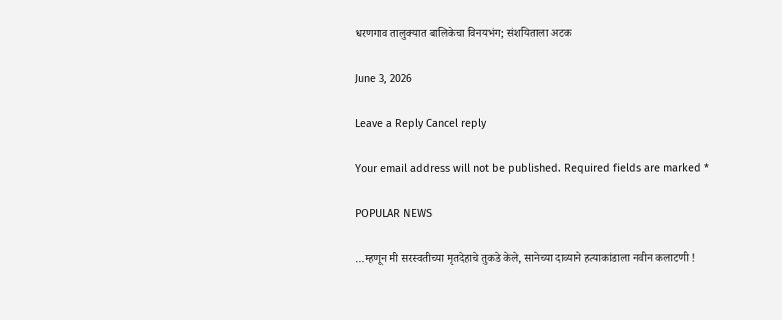धरणगाव तालुक्यात बालिकेचा विनयभंग; संशयिताला अटक

June 3, 2026

Leave a Reply Cancel reply

Your email address will not be published. Required fields are marked *

POPULAR NEWS

…म्हणून मी सरस्वतीच्या मृतदेहाचे तुकडे केले, सानेच्या दाव्याने हत्याकांडाला नवीन कलाटणी !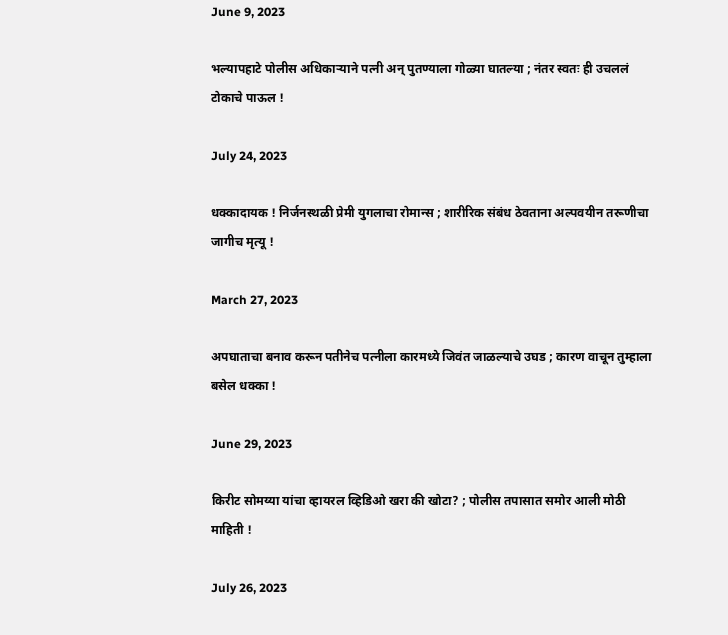June 9, 2023

भल्यापहाटे पोलीस अधिकाऱ्याने पत्नी अन् पुतण्याला गोळ्या घातल्या ; नंतर स्वतः ही उचललं टोकाचे पाऊल !

July 24, 2023

धक्कादायक ! निर्जनस्थळी प्रेमी युगलाचा रोमान्स ; शारीरिक संबंध ठेवताना अल्पवयीन तरूणीचा जागीच मृत्यू !

March 27, 2023

अपघाताचा बनाव करून पतीनेच पत्नीला कारमध्ये जिवंत जाळल्याचे उघड ; कारण वाचून तुम्हाला बसेल धक्का !

June 29, 2023

किरीट सोमय्या यांचा व्हायरल व्हिडिओ खरा की खोटा? ; पोलीस तपासात समोर आली मोठी माहिती !

July 26, 2023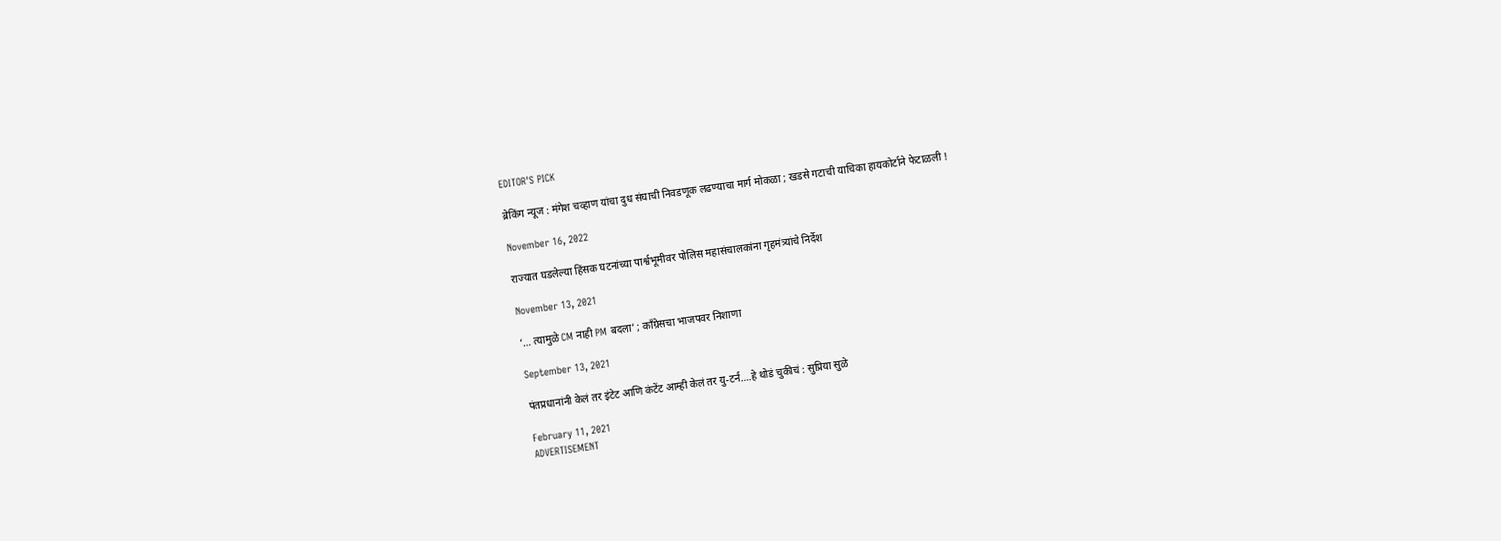EDITOR'S PICK

ब्रेकिंग न्यूज : मंगेश चव्हाण यांचा दुध संघाची निवडणूक लढण्याचा मार्ग मोकळा ; खडसे गटाची याचिका हायकोर्टाने फेटाळली !

November 16, 2022

राज्यात घडलेल्या हिंसक घटनांच्या पार्श्वभूमीवर पोलिस महासंचालकांना गृहमंत्र्यांचे निर्देश

November 13, 2021

‘… त्यामुळे CM नाही PM बदला’ ; कॉंग्रेसचा भाजपवर निशाणा

September 13, 2021

पंतप्रधानांनी केलं तर इंटेट आणि कंटेंट आम्ही केलं तर यु-टर्न….हे थोडं चुकीचं : सुप्रिया सुळे

February 11, 2021
ADVERTISEMENT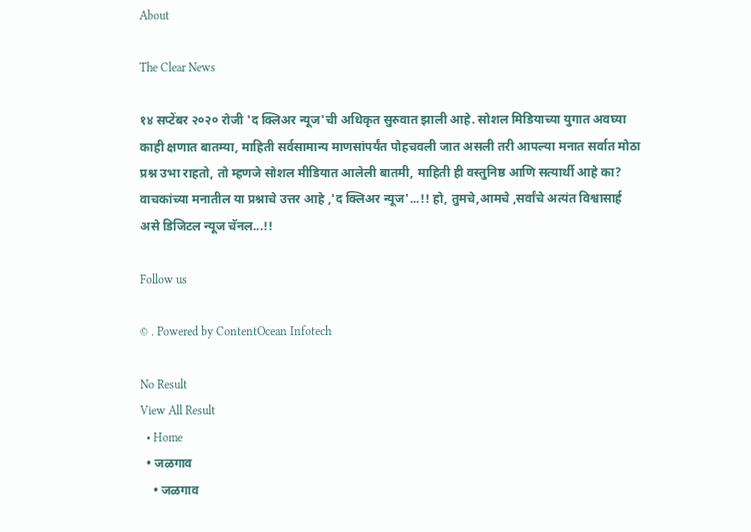About

The Clear News

१४ सप्टेंबर २०२० रोजी 'द क्लिअर न्यूज'ची अधिकृत सुरुवात झाली आहे. सोशल मिडियाच्या युगात अवघ्या काही क्षणात बातम्या, माहिती सर्वसामान्य माणसांपर्यंत पोहचवली जात असली तरी आपल्या मनात सर्वात मोठा प्रश्न उभा राहतो, तो म्हणजे सोशल मीडियात आलेली बातमी, माहिती ही वस्तुनिष्ठ आणि सत्यार्थी आहे का? वाचकांच्या मनातील या प्रश्नाचे उत्तर आहे ,'द क्लिअर न्यूज'...!! हो, तुमचे,आमचे ,सर्वांचे अत्यंत विश्वासार्ह असे डिजिटल न्यूज चॅनल...!!

Follow us

© . Powered by ContentOcean Infotech

No Result
View All Result
  • Home
  • जळगाव
    • जळगाव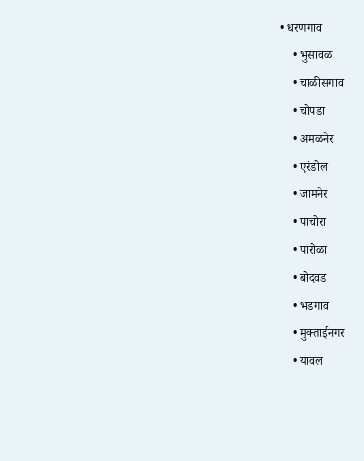• धरणगाव
    • भुसावळ
    • चाळीसगाव
    • चोपडा
    • अमळनेर
    • एरंडोल
    • जामनेर
    • पाचोरा
    • पारोळा
    • बोदवड
    • भडगाव
    • मुक्ताईनगर
    • यावल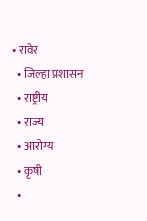• रावेर
  • जिल्हा प्रशासन
  • राष्ट्रीय
  • राज्य
  • आरोग्य
  • कृषी
  •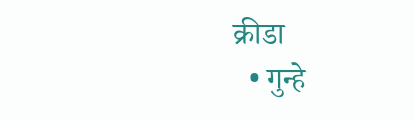क्रीडा
  • गुन्हे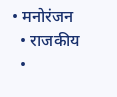• मनोरंजन
  • राजकीय
  •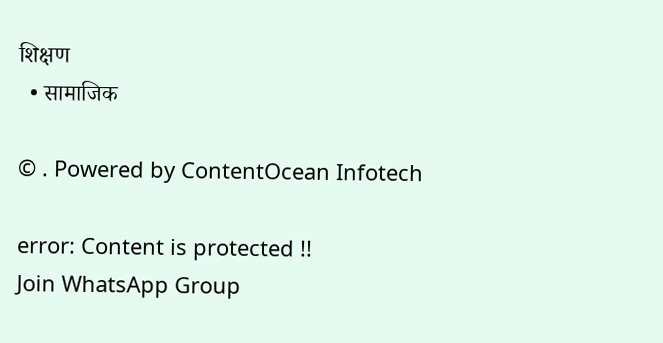शिक्षण
  • सामाजिक

© . Powered by ContentOcean Infotech

error: Content is protected !!
Join WhatsApp Group